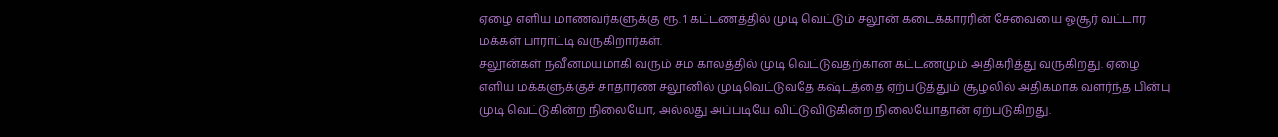ஏழை எளிய மாணவர்களுக்கு ரூ. 1 கட்டணத்தில் முடி வெட்டும் சலூன் கடைக்காரரின் சேவையை ஓசூர் வட்டார மக்கள் பாராட்டி வருகிறார்கள்.
சலூன்கள் நவீனமயமாகி வரும் சம காலத்தில் முடி வெட்டுவதற்கான கட்டணமும் அதிகரித்து வருகிறது. ஏழை எளிய மக்களுக்குச் சாதாரண சலூனில் முடிவெட்டுவதே கஷ்டத்தை ஏற்படுத்தும் சூழலில் அதிகமாக வளர்ந்த பின்பு முடி வெட்டுகின்ற நிலையோ, அல்லது அப்படியே விட்டுவிடுகின்ற நிலையோதான் ஏற்படுகிறது.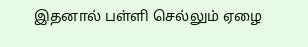இதனால் பள்ளி செல்லும் ஏழை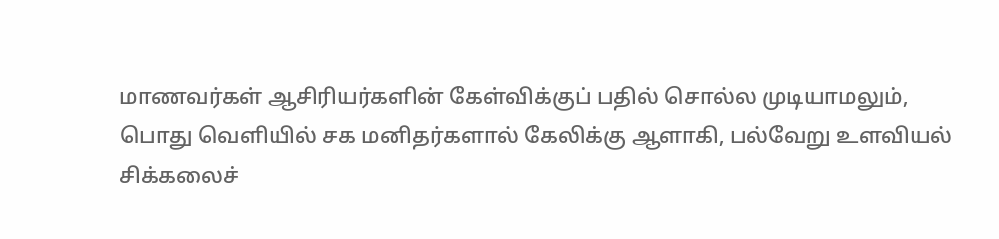மாணவர்கள் ஆசிரியர்களின் கேள்விக்குப் பதில் சொல்ல முடியாமலும், பொது வெளியில் சக மனிதர்களால் கேலிக்கு ஆளாகி, பல்வேறு உளவியல் சிக்கலைச்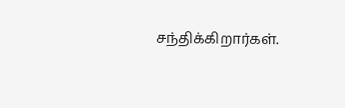சந்திக்கிறார்கள்.